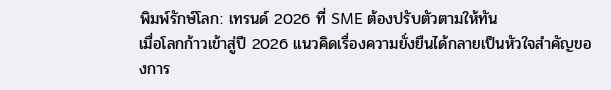พิมพ์รักษ์โลก: เทรนด์ 2026 ที่ SME ต้องปรับตัวตามให้ทัน
เมื่อโลกก้าวเข้าสู่ปี 2026 แนวคิดเรื่องความยั่งยืนได้กลายเป็นหัวใจสำคัญของการ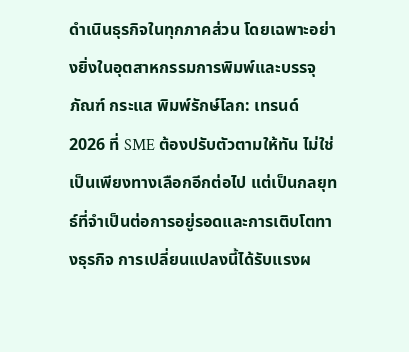ดำเนินธุรกิจในทุกภาคส่วน โดยเฉพาะอย่างยิ่งในอุตสาหกรรมการพิมพ์และบรรจุภัณฑ์ กระแส พิมพ์รักษ์โลก: เทรนด์ 2026 ที่ SME ต้องปรับตัวตามให้ทัน ไม่ใช่เป็นเพียงทางเลือกอีกต่อไป แต่เป็นกลยุทธ์ที่จำเป็นต่อการอยู่รอดและการเติบโตทางธุรกิจ การเปลี่ยนแปลงนี้ได้รับแรงผ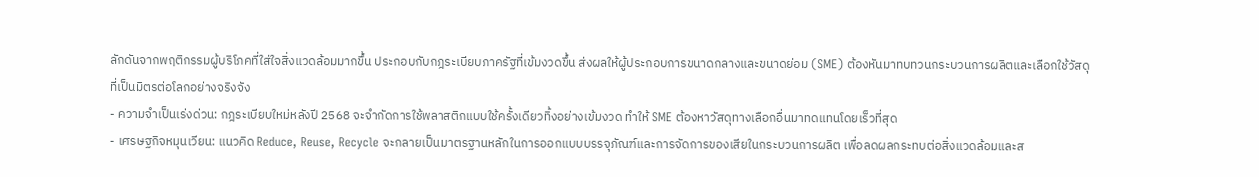ลักดันจากพฤติกรรมผู้บริโภคที่ใส่ใจสิ่งแวดล้อมมากขึ้น ประกอบกับกฎระเบียบภาครัฐที่เข้มงวดขึ้น ส่งผลให้ผู้ประกอบการขนาดกลางและขนาดย่อม (SME) ต้องหันมาทบทวนกระบวนการผลิตและเลือกใช้วัสดุที่เป็นมิตรต่อโลกอย่างจริงจัง
- ความจำเป็นเร่งด่วน: กฎระเบียบใหม่หลังปี 2568 จะจำกัดการใช้พลาสติกแบบใช้ครั้งเดียวทิ้งอย่างเข้มงวด ทำให้ SME ต้องหาวัสดุทางเลือกอื่นมาทดแทนโดยเร็วที่สุด
- เศรษฐกิจหมุนเวียน: แนวคิด Reduce, Reuse, Recycle จะกลายเป็นมาตรฐานหลักในการออกแบบบรรจุภัณฑ์และการจัดการของเสียในกระบวนการผลิต เพื่อลดผลกระทบต่อสิ่งแวดล้อมและส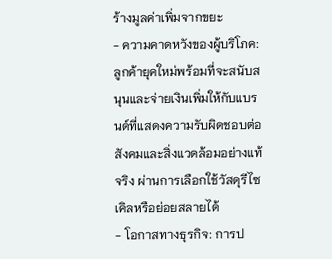ร้างมูลค่าเพิ่มจากขยะ
- ความคาดหวังของผู้บริโภค: ลูกค้ายุคใหม่พร้อมที่จะสนับสนุนและจ่ายเงินเพิ่มให้กับแบรนด์ที่แสดงความรับผิดชอบต่อสังคมและสิ่งแวดล้อมอย่างแท้จริง ผ่านการเลือกใช้วัสดุรีไซเคิลหรือย่อยสลายได้
- โอกาสทางธุรกิจ: การป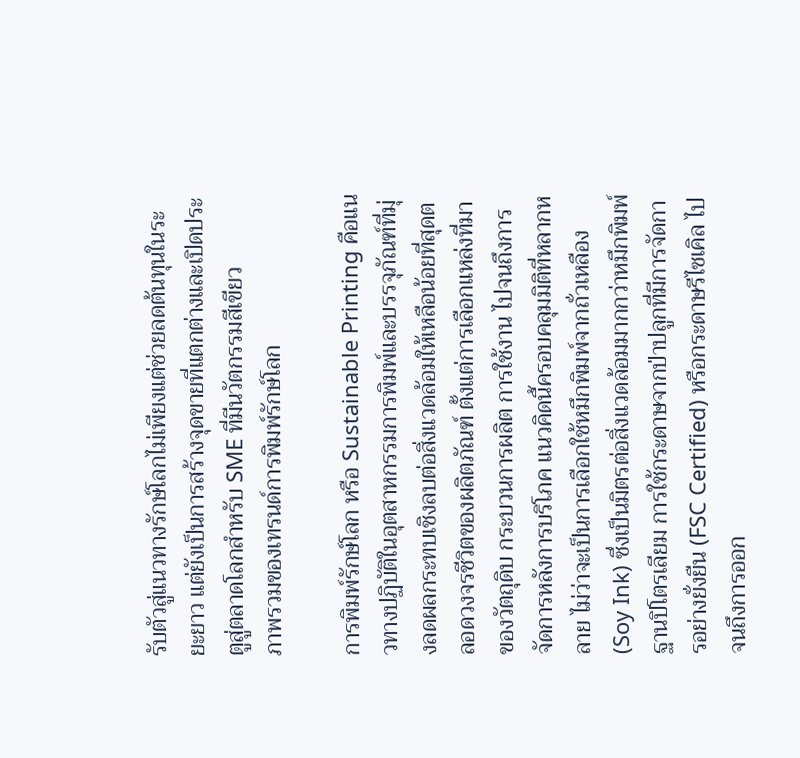รับตัวสู่แนวทางรักษ์โลกไม่เพียงแต่ช่วยลดต้นทุนในระยะยาว แต่ยังเป็นการสร้างจุดขายที่แตกต่างและเปิดประตูสู่ตลาดโลกสำหรับ SME ที่มีนวัตกรรมสีเขียว
ภาพรวมของเทรนด์การพิมพ์รักษ์โลก

การพิมพ์รักษ์โลก หรือ Sustainable Printing คือแนวทางปฏิบัติในอุตสาหกรรมการพิมพ์และบรรจุภัณฑ์ที่มุ่งลดผลกระทบเชิงลบต่อสิ่งแวดล้อมให้เหลือน้อยที่สุดตลอดวงจรชีวิตของผลิตภัณฑ์ ตั้งแต่การเลือกแหล่งที่มาของวัตถุดิบ กระบวนการผลิต การใช้งาน ไปจนถึงการจัดการหลังการบริโภค แนวคิดนี้ครอบคลุมมิติที่หลากหลาย ไม่ว่าจะเป็นการเลือกใช้หมึกพิมพ์จากถั่วเหลือง (Soy Ink) ซึ่งเป็นมิตรต่อสิ่งแวดล้อมมากกว่าหมึกพิมพ์ฐานปิโตรเลียม การใช้กระดาษจากป่าปลูกที่มีการจัดการอย่างยั่งยืน (FSC Certified) หรือกระดาษรีไซเคิล ไปจนถึงการออก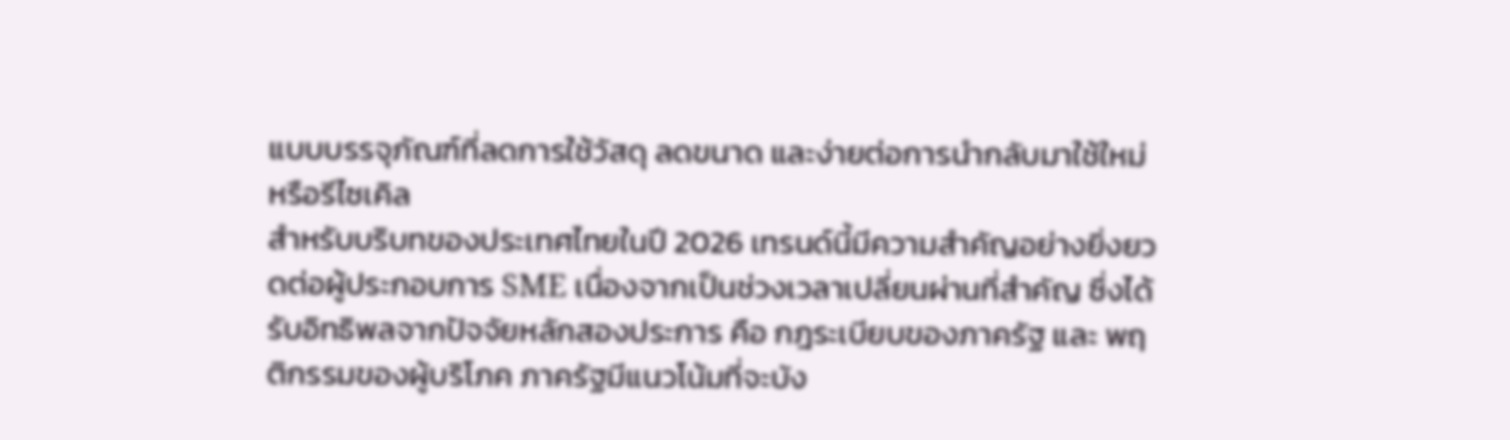แบบบรรจุภัณฑ์ที่ลดการใช้วัสดุ ลดขนาด และง่ายต่อการนำกลับมาใช้ใหม่หรือรีไซเคิล
สำหรับบริบทของประเทศไทยในปี 2026 เทรนด์นี้มีความสำคัญอย่างยิ่งยวดต่อผู้ประกอบการ SME เนื่องจากเป็นช่วงเวลาเปลี่ยนผ่านที่สำคัญ ซึ่งได้รับอิทธิพลจากปัจจัยหลักสองประการ คือ กฎระเบียบของภาครัฐ และ พฤติกรรมของผู้บริโภค ภาครัฐมีแนวโน้มที่จะบัง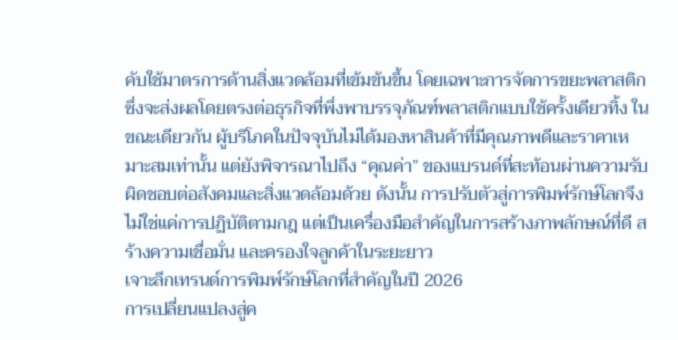คับใช้มาตรการด้านสิ่งแวดล้อมที่เข้มข้นขึ้น โดยเฉพาะการจัดการขยะพลาสติก ซึ่งจะส่งผลโดยตรงต่อธุรกิจที่พึ่งพาบรรจุภัณฑ์พลาสติกแบบใช้ครั้งเดียวทิ้ง ในขณะเดียวกัน ผู้บริโภคในปัจจุบันไม่ได้มองหาสินค้าที่มีคุณภาพดีและราคาเหมาะสมเท่านั้น แต่ยังพิจารณาไปถึง “คุณค่า” ของแบรนด์ที่สะท้อนผ่านความรับผิดชอบต่อสังคมและสิ่งแวดล้อมด้วย ดังนั้น การปรับตัวสู่การพิมพ์รักษ์โลกจึงไม่ใช่แค่การปฏิบัติตามกฎ แต่เป็นเครื่องมือสำคัญในการสร้างภาพลักษณ์ที่ดี สร้างความเชื่อมั่น และครองใจลูกค้าในระยะยาว
เจาะลึกเทรนด์การพิมพ์รักษ์โลกที่สำคัญในปี 2026
การเปลี่ยนแปลงสู่ค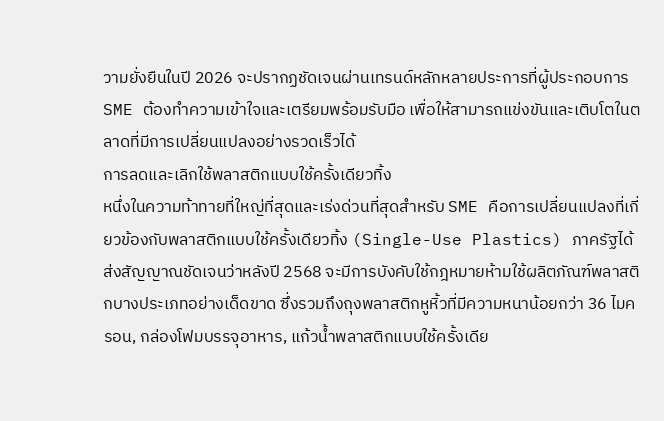วามยั่งยืนในปี 2026 จะปรากฏชัดเจนผ่านเทรนด์หลักหลายประการที่ผู้ประกอบการ SME ต้องทำความเข้าใจและเตรียมพร้อมรับมือ เพื่อให้สามารถแข่งขันและเติบโตในตลาดที่มีการเปลี่ยนแปลงอย่างรวดเร็วได้
การลดและเลิกใช้พลาสติกแบบใช้ครั้งเดียวทิ้ง
หนึ่งในความท้าทายที่ใหญ่ที่สุดและเร่งด่วนที่สุดสำหรับ SME คือการเปลี่ยนแปลงที่เกี่ยวข้องกับพลาสติกแบบใช้ครั้งเดียวทิ้ง (Single-Use Plastics) ภาครัฐได้ส่งสัญญาณชัดเจนว่าหลังปี 2568 จะมีการบังคับใช้กฎหมายห้ามใช้ผลิตภัณฑ์พลาสติกบางประเภทอย่างเด็ดขาด ซึ่งรวมถึงถุงพลาสติกหูหิ้วที่มีความหนาน้อยกว่า 36 ไมครอน, กล่องโฟมบรรจุอาหาร, แก้วน้ำพลาสติกแบบใช้ครั้งเดีย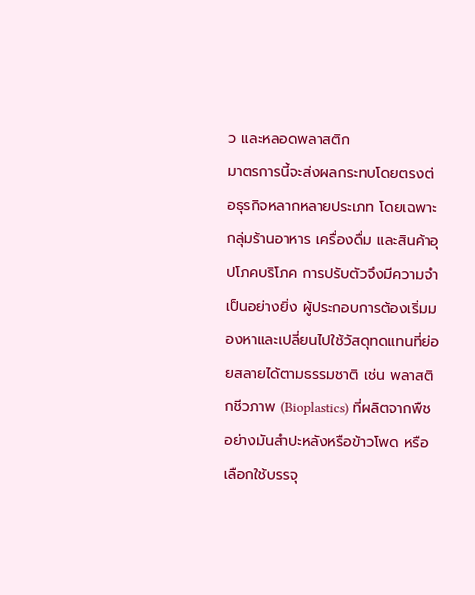ว และหลอดพลาสติก
มาตรการนี้จะส่งผลกระทบโดยตรงต่อธุรกิจหลากหลายประเภท โดยเฉพาะกลุ่มร้านอาหาร เครื่องดื่ม และสินค้าอุปโภคบริโภค การปรับตัวจึงมีความจำเป็นอย่างยิ่ง ผู้ประกอบการต้องเริ่มมองหาและเปลี่ยนไปใช้วัสดุทดแทนที่ย่อยสลายได้ตามธรรมชาติ เช่น พลาสติกชีวภาพ (Bioplastics) ที่ผลิตจากพืชอย่างมันสำปะหลังหรือข้าวโพด หรือเลือกใช้บรรจุ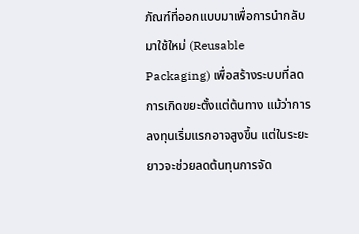ภัณฑ์ที่ออกแบบมาเพื่อการนำกลับมาใช้ใหม่ (Reusable Packaging) เพื่อสร้างระบบที่ลดการเกิดขยะตั้งแต่ต้นทาง แม้ว่าการลงทุนเริ่มแรกอาจสูงขึ้น แต่ในระยะยาวจะช่วยลดต้นทุนการจัด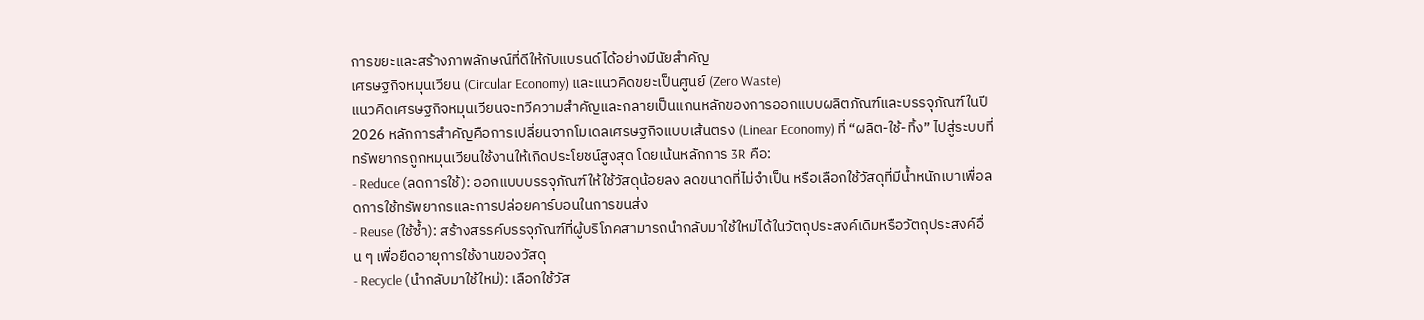การขยะและสร้างภาพลักษณ์ที่ดีให้กับแบรนด์ได้อย่างมีนัยสำคัญ
เศรษฐกิจหมุนเวียน (Circular Economy) และแนวคิดขยะเป็นศูนย์ (Zero Waste)
แนวคิดเศรษฐกิจหมุนเวียนจะทวีความสำคัญและกลายเป็นแกนหลักของการออกแบบผลิตภัณฑ์และบรรจุภัณฑ์ในปี 2026 หลักการสำคัญคือการเปลี่ยนจากโมเดลเศรษฐกิจแบบเส้นตรง (Linear Economy) ที่ “ผลิต-ใช้-ทิ้ง” ไปสู่ระบบที่ทรัพยากรถูกหมุนเวียนใช้งานให้เกิดประโยชน์สูงสุด โดยเน้นหลักการ 3R คือ:
- Reduce (ลดการใช้): ออกแบบบรรจุภัณฑ์ให้ใช้วัสดุน้อยลง ลดขนาดที่ไม่จำเป็น หรือเลือกใช้วัสดุที่มีน้ำหนักเบาเพื่อลดการใช้ทรัพยากรและการปล่อยคาร์บอนในการขนส่ง
- Reuse (ใช้ซ้ำ): สร้างสรรค์บรรจุภัณฑ์ที่ผู้บริโภคสามารถนำกลับมาใช้ใหม่ได้ในวัตถุประสงค์เดิมหรือวัตถุประสงค์อื่น ๆ เพื่อยืดอายุการใช้งานของวัสดุ
- Recycle (นำกลับมาใช้ใหม่): เลือกใช้วัส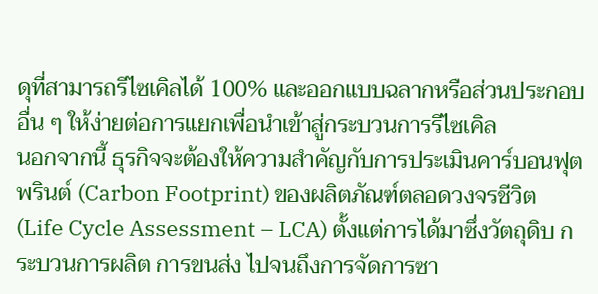ดุที่สามารถรีไซเคิลได้ 100% และออกแบบฉลากหรือส่วนประกอบอื่น ๆ ให้ง่ายต่อการแยกเพื่อนำเข้าสู่กระบวนการรีไซเคิล
นอกจากนี้ ธุรกิจจะต้องให้ความสำคัญกับการประเมินคาร์บอนฟุตพรินต์ (Carbon Footprint) ของผลิตภัณฑ์ตลอดวงจรชีวิต (Life Cycle Assessment – LCA) ตั้งแต่การได้มาซึ่งวัตถุดิบ กระบวนการผลิต การขนส่ง ไปจนถึงการจัดการซา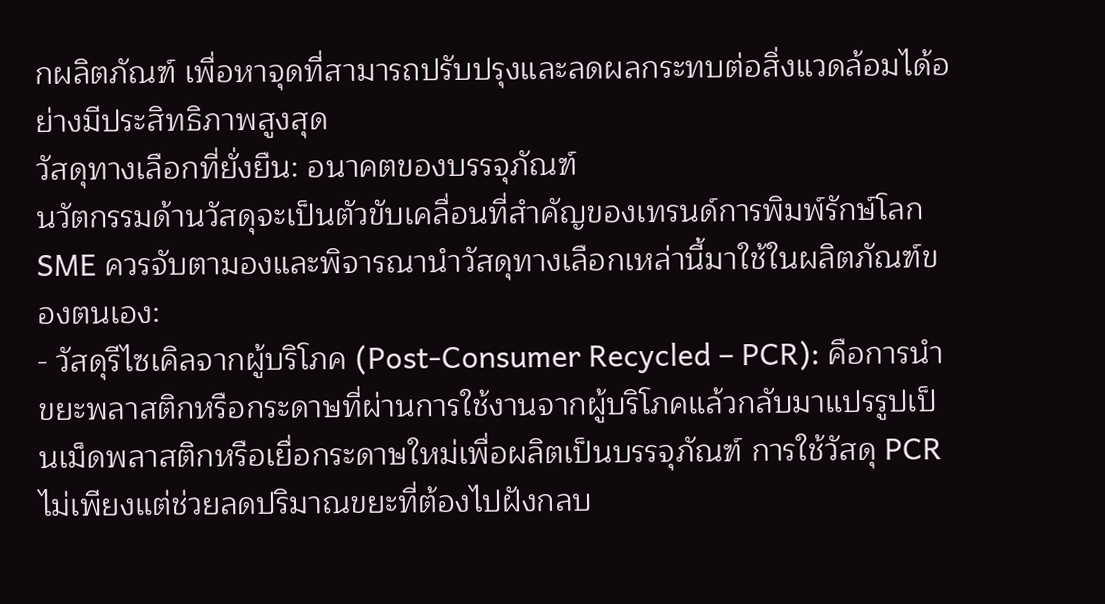กผลิตภัณฑ์ เพื่อหาจุดที่สามารถปรับปรุงและลดผลกระทบต่อสิ่งแวดล้อมได้อย่างมีประสิทธิภาพสูงสุด
วัสดุทางเลือกที่ยั่งยืน: อนาคตของบรรจุภัณฑ์
นวัตกรรมด้านวัสดุจะเป็นตัวขับเคลื่อนที่สำคัญของเทรนด์การพิมพ์รักษ์โลก SME ควรจับตามองและพิจารณานำวัสดุทางเลือกเหล่านี้มาใช้ในผลิตภัณฑ์ของตนเอง:
- วัสดุรีไซเคิลจากผู้บริโภค (Post-Consumer Recycled – PCR): คือการนำขยะพลาสติกหรือกระดาษที่ผ่านการใช้งานจากผู้บริโภคแล้วกลับมาแปรรูปเป็นเม็ดพลาสติกหรือเยื่อกระดาษใหม่เพื่อผลิตเป็นบรรจุภัณฑ์ การใช้วัสดุ PCR ไม่เพียงแต่ช่วยลดปริมาณขยะที่ต้องไปฝังกลบ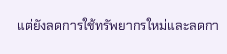แต่ยังลดการใช้ทรัพยากรใหม่และลดกา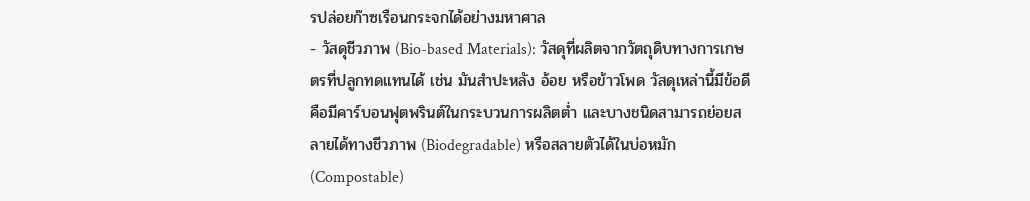รปล่อยก๊าซเรือนกระจกได้อย่างมหาศาล
- วัสดุชีวภาพ (Bio-based Materials): วัสดุที่ผลิตจากวัตถุดิบทางการเกษตรที่ปลูกทดแทนได้ เช่น มันสำปะหลัง อ้อย หรือข้าวโพด วัสดุเหล่านี้มีข้อดีคือมีคาร์บอนฟุตพรินต์ในกระบวนการผลิตต่ำ และบางชนิดสามารถย่อยสลายได้ทางชีวภาพ (Biodegradable) หรือสลายตัวได้ในบ่อหมัก (Compostable)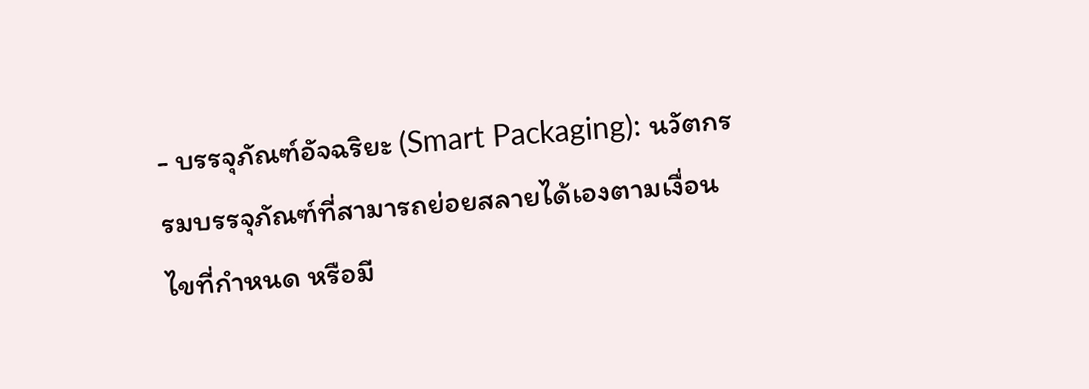- บรรจุภัณฑ์อัจฉริยะ (Smart Packaging): นวัตกรรมบรรจุภัณฑ์ที่สามารถย่อยสลายได้เองตามเงื่อนไขที่กำหนด หรือมี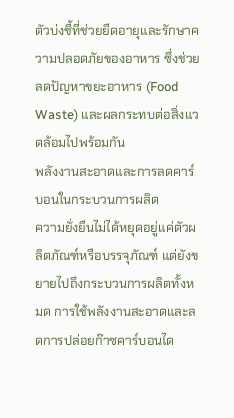ตัวบ่งชี้ที่ช่วยยืดอายุและรักษาความปลอดภัยของอาหาร ซึ่งช่วยลดปัญหาขยะอาหาร (Food Waste) และผลกระทบต่อสิ่งแวดล้อมไปพร้อมกัน
พลังงานสะอาดและการลดคาร์บอนในกระบวนการผลิต
ความยั่งยืนไม่ได้หยุดอยู่แค่ตัวผลิตภัณฑ์หรือบรรจุภัณฑ์ แต่ยังขยายไปถึงกระบวนการผลิตทั้งหมด การใช้พลังงานสะอาดและลดการปล่อยก๊าซคาร์บอนได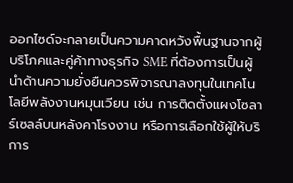ออกไซด์จะกลายเป็นความคาดหวังพื้นฐานจากผู้บริโภคและคู่ค้าทางธุรกิจ SME ที่ต้องการเป็นผู้นำด้านความยั่งยืนควรพิจารณาลงทุนในเทคโนโลยีพลังงานหมุนเวียน เช่น การติดตั้งแผงโซลาร์เซลล์บนหลังคาโรงงาน หรือการเลือกใช้ผู้ให้บริการ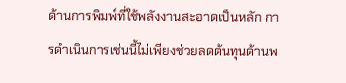ด้านการพิมพ์ที่ใช้พลังงานสะอาดเป็นหลัก การดำเนินการเช่นนี้ไม่เพียงช่วยลดต้นทุนด้านพ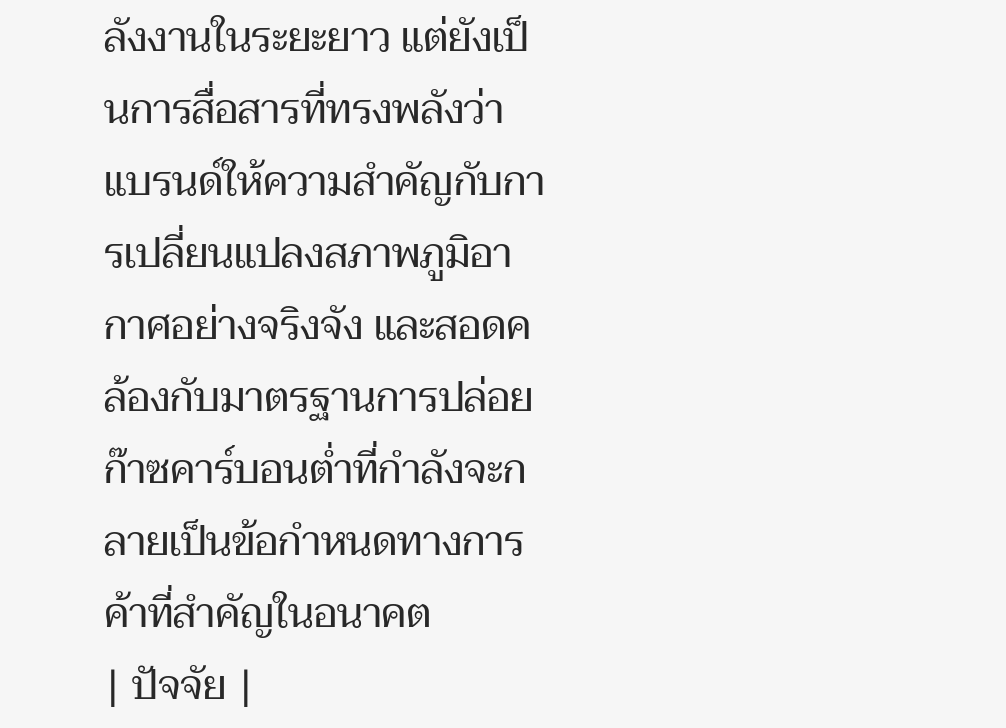ลังงานในระยะยาว แต่ยังเป็นการสื่อสารที่ทรงพลังว่าแบรนด์ให้ความสำคัญกับการเปลี่ยนแปลงสภาพภูมิอากาศอย่างจริงจัง และสอดคล้องกับมาตรฐานการปล่อยก๊าซคาร์บอนต่ำที่กำลังจะกลายเป็นข้อกำหนดทางการค้าที่สำคัญในอนาคต
| ปัจจัย |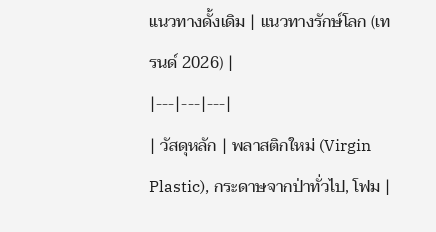แนวทางดั้งเดิม | แนวทางรักษ์โลก (เทรนด์ 2026) |
|---|---|---|
| วัสดุหลัก | พลาสติกใหม่ (Virgin Plastic), กระดาษจากป่าทั่วไป, โฟม |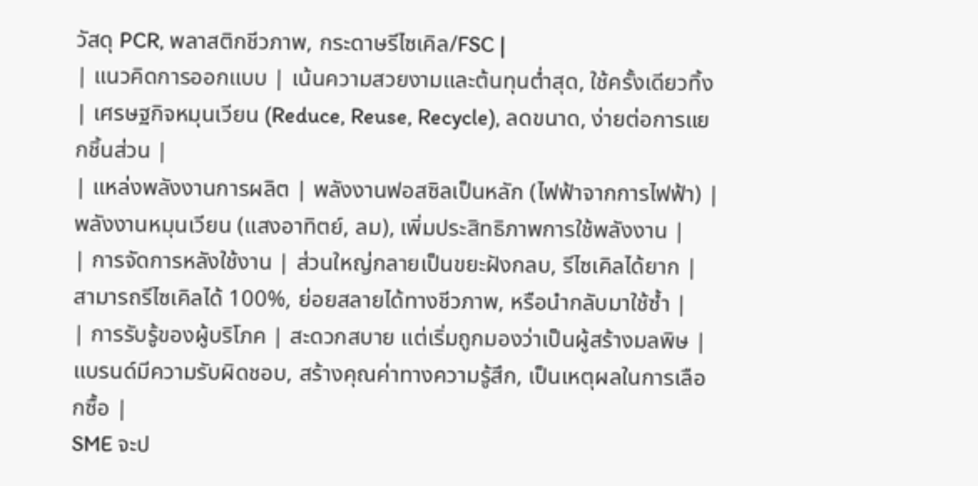วัสดุ PCR, พลาสติกชีวภาพ, กระดาษรีไซเคิล/FSC |
| แนวคิดการออกแบบ | เน้นความสวยงามและต้นทุนต่ำสุด, ใช้ครั้งเดียวทิ้ง | เศรษฐกิจหมุนเวียน (Reduce, Reuse, Recycle), ลดขนาด, ง่ายต่อการแยกชิ้นส่วน |
| แหล่งพลังงานการผลิต | พลังงานฟอสซิลเป็นหลัก (ไฟฟ้าจากการไฟฟ้า) | พลังงานหมุนเวียน (แสงอาทิตย์, ลม), เพิ่มประสิทธิภาพการใช้พลังงาน |
| การจัดการหลังใช้งาน | ส่วนใหญ่กลายเป็นขยะฝังกลบ, รีไซเคิลได้ยาก | สามารถรีไซเคิลได้ 100%, ย่อยสลายได้ทางชีวภาพ, หรือนำกลับมาใช้ซ้ำ |
| การรับรู้ของผู้บริโภค | สะดวกสบาย แต่เริ่มถูกมองว่าเป็นผู้สร้างมลพิษ | แบรนด์มีความรับผิดชอบ, สร้างคุณค่าทางความรู้สึก, เป็นเหตุผลในการเลือกซื้อ |
SME จะป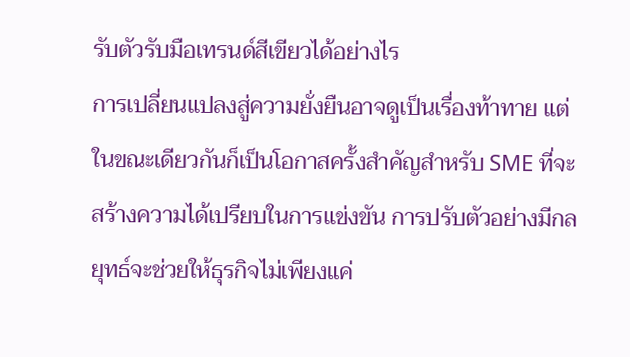รับตัวรับมือเทรนด์สีเขียวได้อย่างไร
การเปลี่ยนแปลงสู่ความยั่งยืนอาจดูเป็นเรื่องท้าทาย แต่ในขณะเดียวกันก็เป็นโอกาสครั้งสำคัญสำหรับ SME ที่จะสร้างความได้เปรียบในการแข่งขัน การปรับตัวอย่างมีกลยุทธ์จะช่วยให้ธุรกิจไม่เพียงแค่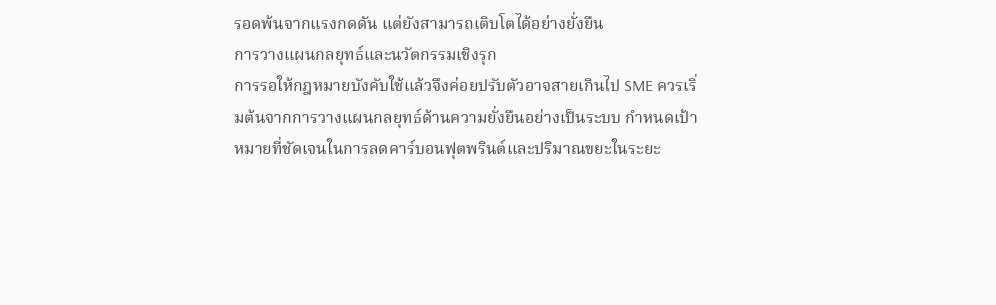รอดพ้นจากแรงกดดัน แต่ยังสามารถเติบโตได้อย่างยั่งยืน
การวางแผนกลยุทธ์และนวัตกรรมเชิงรุก
การรอให้กฎหมายบังคับใช้แล้วจึงค่อยปรับตัวอาจสายเกินไป SME ควรเริ่มต้นจากการวางแผนกลยุทธ์ด้านความยั่งยืนอย่างเป็นระบบ กำหนดเป้าหมายที่ชัดเจนในการลดคาร์บอนฟุตพรินต์และปริมาณขยะในระยะ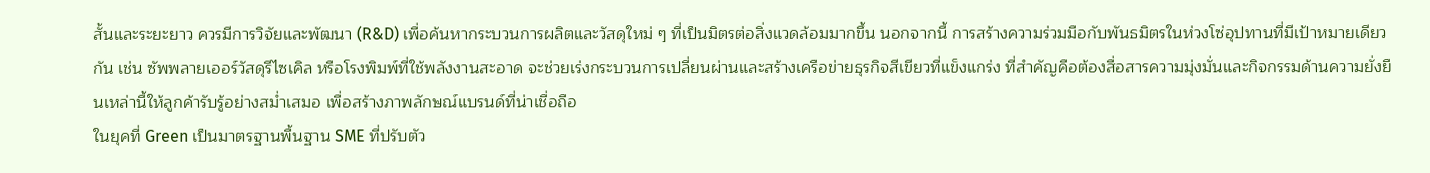สั้นและระยะยาว ควรมีการวิจัยและพัฒนา (R&D) เพื่อค้นหากระบวนการผลิตและวัสดุใหม่ ๆ ที่เป็นมิตรต่อสิ่งแวดล้อมมากขึ้น นอกจากนี้ การสร้างความร่วมมือกับพันธมิตรในห่วงโซ่อุปทานที่มีเป้าหมายเดียวกัน เช่น ซัพพลายเออร์วัสดุรีไซเคิล หรือโรงพิมพ์ที่ใช้พลังงานสะอาด จะช่วยเร่งกระบวนการเปลี่ยนผ่านและสร้างเครือข่ายธุรกิจสีเขียวที่แข็งแกร่ง ที่สำคัญคือต้องสื่อสารความมุ่งมั่นและกิจกรรมด้านความยั่งยืนเหล่านี้ให้ลูกค้ารับรู้อย่างสม่ำเสมอ เพื่อสร้างภาพลักษณ์แบรนด์ที่น่าเชื่อถือ
ในยุคที่ Green เป็นมาตรฐานพื้นฐาน SME ที่ปรับตัว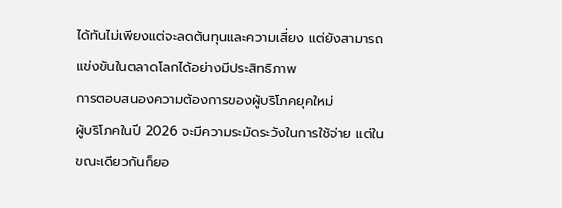ได้ทันไม่เพียงแต่จะลดต้นทุนและความเสี่ยง แต่ยังสามารถแข่งขันในตลาดโลกได้อย่างมีประสิทธิภาพ
การตอบสนองความต้องการของผู้บริโภคยุคใหม่
ผู้บริโภคในปี 2026 จะมีความระมัดระวังในการใช้จ่าย แต่ในขณะเดียวกันก็ยอ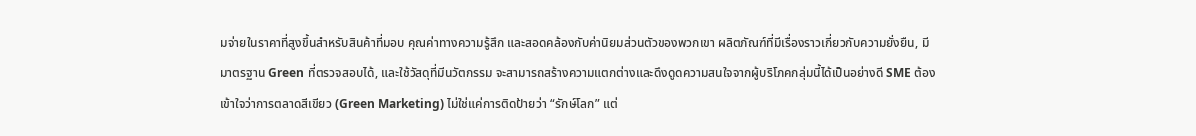มจ่ายในราคาที่สูงขึ้นสำหรับสินค้าที่มอบ คุณค่าทางความรู้สึก และสอดคล้องกับค่านิยมส่วนตัวของพวกเขา ผลิตภัณฑ์ที่มีเรื่องราวเกี่ยวกับความยั่งยืน, มีมาตรฐาน Green ที่ตรวจสอบได้, และใช้วัสดุที่มีนวัตกรรม จะสามารถสร้างความแตกต่างและดึงดูดความสนใจจากผู้บริโภคกลุ่มนี้ได้เป็นอย่างดี SME ต้องเข้าใจว่าการตลาดสีเขียว (Green Marketing) ไม่ใช่แค่การติดป้ายว่า “รักษ์โลก” แต่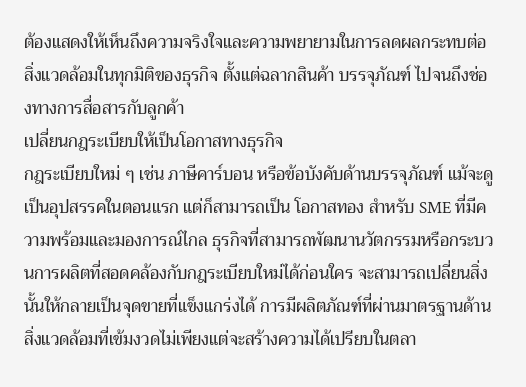ต้องแสดงให้เห็นถึงความจริงใจและความพยายามในการลดผลกระทบต่อสิ่งแวดล้อมในทุกมิติของธุรกิจ ตั้งแต่ฉลากสินค้า บรรจุภัณฑ์ ไปจนถึงช่องทางการสื่อสารกับลูกค้า
เปลี่ยนกฎระเบียบให้เป็นโอกาสทางธุรกิจ
กฎระเบียบใหม่ ๆ เช่น ภาษีคาร์บอน หรือข้อบังคับด้านบรรจุภัณฑ์ แม้จะดูเป็นอุปสรรคในตอนแรก แต่ก็สามารถเป็น โอกาสทอง สำหรับ SME ที่มีความพร้อมและมองการณ์ไกล ธุรกิจที่สามารถพัฒนานวัตกรรมหรือกระบวนการผลิตที่สอดคล้องกับกฎระเบียบใหม่ได้ก่อนใคร จะสามารถเปลี่ยนสิ่งนั้นให้กลายเป็นจุดขายที่แข็งแกร่งได้ การมีผลิตภัณฑ์ที่ผ่านมาตรฐานด้านสิ่งแวดล้อมที่เข้มงวดไม่เพียงแต่จะสร้างความได้เปรียบในตลา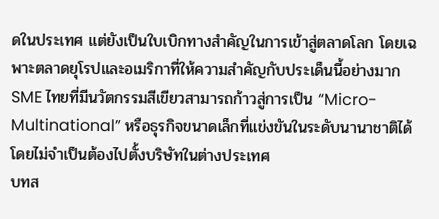ดในประเทศ แต่ยังเป็นใบเบิกทางสำคัญในการเข้าสู่ตลาดโลก โดยเฉพาะตลาดยุโรปและอเมริกาที่ให้ความสำคัญกับประเด็นนี้อย่างมาก SME ไทยที่มีนวัตกรรมสีเขียวสามารถก้าวสู่การเป็น “Micro-Multinational” หรือธุรกิจขนาดเล็กที่แข่งขันในระดับนานาชาติได้ โดยไม่จำเป็นต้องไปตั้งบริษัทในต่างประเทศ
บทส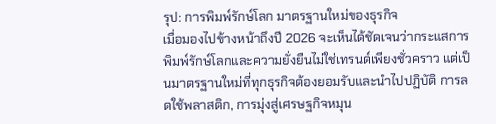รุป: การพิมพ์รักษ์โลก มาตรฐานใหม่ของธุรกิจ
เมื่อมองไปข้างหน้าถึงปี 2026 จะเห็นได้ชัดเจนว่ากระแสการพิมพ์รักษ์โลกและความยั่งยืนไม่ใช่เทรนด์เพียงชั่วคราว แต่เป็นมาตรฐานใหม่ที่ทุกธุรกิจต้องยอมรับและนำไปปฏิบัติ การลดใช้พลาสติก, การมุ่งสู่เศรษฐกิจหมุน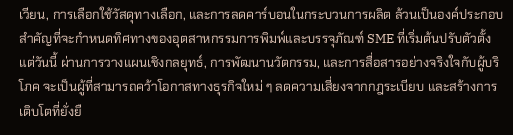เวียน, การเลือกใช้วัสดุทางเลือก, และการลดคาร์บอนในกระบวนการผลิต ล้วนเป็นองค์ประกอบสำคัญที่จะกำหนดทิศทางของอุตสาหกรรมการพิมพ์และบรรจุภัณฑ์ SME ที่เริ่มต้นปรับตัวตั้งแต่วันนี้ ผ่านการวางแผนเชิงกลยุทธ์, การพัฒนานวัตกรรม, และการสื่อสารอย่างจริงใจกับผู้บริโภค จะเป็นผู้ที่สามารถคว้าโอกาสทางธุรกิจใหม่ ๆ ลดความเสี่ยงจากกฎระเบียบ และสร้างการเติบโตที่ยั่งยื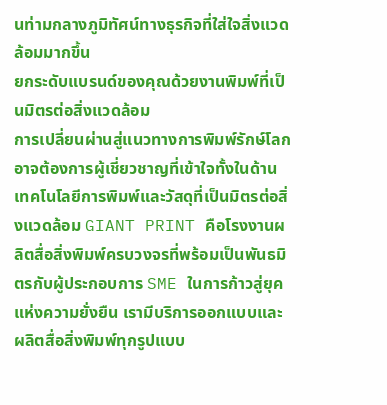นท่ามกลางภูมิทัศน์ทางธุรกิจที่ใส่ใจสิ่งแวดล้อมมากขึ้น
ยกระดับแบรนด์ของคุณด้วยงานพิมพ์ที่เป็นมิตรต่อสิ่งแวดล้อม
การเปลี่ยนผ่านสู่แนวทางการพิมพ์รักษ์โลกอาจต้องการผู้เชี่ยวชาญที่เข้าใจทั้งในด้านเทคโนโลยีการพิมพ์และวัสดุที่เป็นมิตรต่อสิ่งแวดล้อม GIANT PRINT คือโรงงานผลิตสื่อสิ่งพิมพ์ครบวงจรที่พร้อมเป็นพันธมิตรกับผู้ประกอบการ SME ในการก้าวสู่ยุคแห่งความยั่งยืน เรามีบริการออกแบบและผลิตสื่อสิ่งพิมพ์ทุกรูปแบบ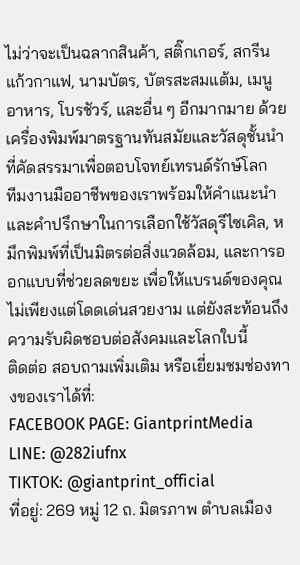ไม่ว่าจะเป็นฉลากสินค้า, สติ๊กเกอร์, สกรีนแก้วกาแฟ, นามบัตร, บัตรสะสมแต้ม, เมนูอาหาร, โบรชัวร์, และอื่น ๆ อีกมากมาย ด้วยเครื่องพิมพ์มาตรฐานทันสมัยและวัสดุชั้นนำที่คัดสรรมาเพื่อตอบโจทย์เทรนด์รักษ์โลก
ทีมงานมืออาชีพของเราพร้อมให้คำแนะนำและคำปรึกษาในการเลือกใช้วัสดุรีไซเคิล, หมึกพิมพ์ที่เป็นมิตรต่อสิ่งแวดล้อม, และการออกแบบที่ช่วยลดขยะ เพื่อให้แบรนด์ของคุณไม่เพียงแต่โดดเด่นสวยงาม แต่ยังสะท้อนถึงความรับผิดชอบต่อสังคมและโลกใบนี้
ติดต่อ สอบถามเพิ่มเติม หรือเยี่ยมชมช่องทางของเราได้ที่:
FACEBOOK PAGE: GiantprintMedia
LINE: @282iufnx
TIKTOK: @giantprint_official
ที่อยู่: 269 หมู่ 12 ถ. มิตรภาพ ตำบลเมือง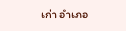เก่า อำเภอ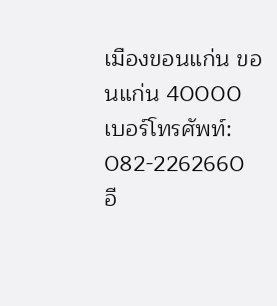เมืองขอนแก่น ขอนแก่น 40000
เบอร์โทรศัพท์: 082-2262660
อี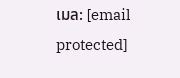เมล: [email protected]